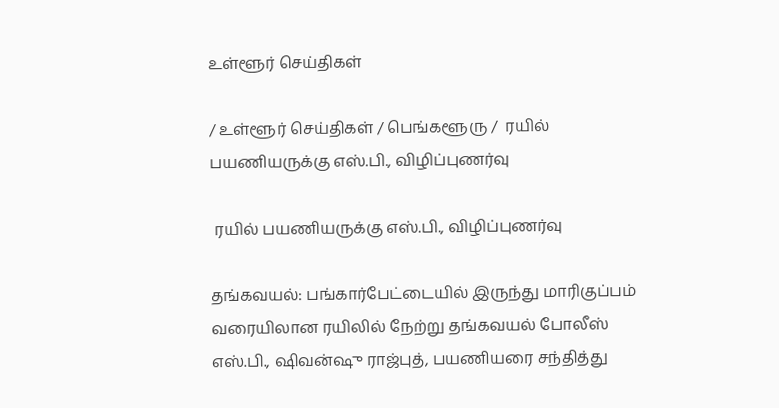உள்ளூர் செய்திகள்

/ உள்ளூர் செய்திகள் / பெங்களூரு /  ரயில் பயணியருக்கு எஸ்.பி., விழிப்புணர்வு

 ரயில் பயணியருக்கு எஸ்.பி., விழிப்புணர்வு

தங்கவயல்: பங்கார்பேட்டையில் இருந்து மாரிகுப்பம் வரையிலான ரயிலில் நேற்று தங்கவயல் போலீஸ் எஸ்.பி., ஷிவன்ஷு ராஜ்புத், பயணியரை சந்தித்து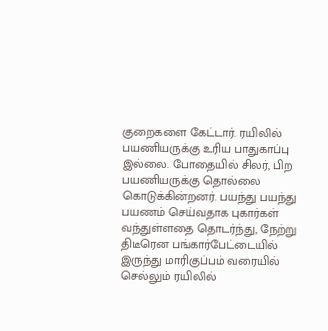குறைகளை கேட்டார். ரயிலில் பயணியருக்கு உரிய பாதுகாப்பு இல்லை. போதையில் சிலர், பிற பயணியருக்கு தொல்லை கொடுக்கின்றனர். பயந்து பயந்து பயணம் செய்வதாக புகார்கள் வந்துள்ளதை தொடர்ந்து, நேற்று திடீரென பங்கார்பேட்டையில் இருந்து மாரிகுப்பம் வரையில் செல்லும் ரயிலில்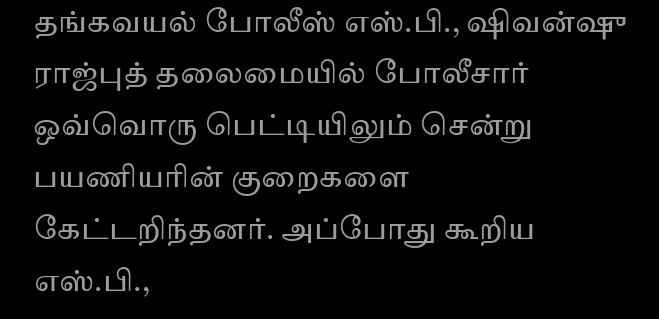தங்கவயல் போலீஸ் எஸ்.பி., ஷிவன்ஷு ராஜ்புத் தலைமையில் போலீசார் ஒவ்வொரு பெட்டியிலும் சென்று பயணியரின் குறைகளை கேட்டறிந்தனர். அப்போது கூறிய எஸ்.பி.,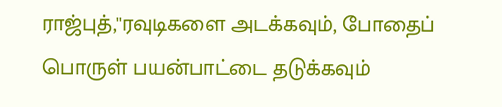ராஜ்புத்,''ரவுடிகளை அடக்கவும், போதைப் பொருள் பயன்பாட்டை தடுக்கவும்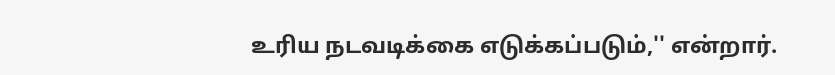உரிய நடவடிக்கை எடுக்கப்படும்,'' என்றார்.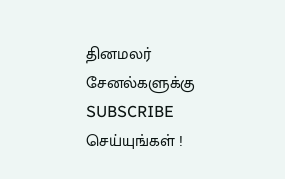தினமலர் சேனல்களுக்கு SUBSCRIBE செய்யுங்கள் !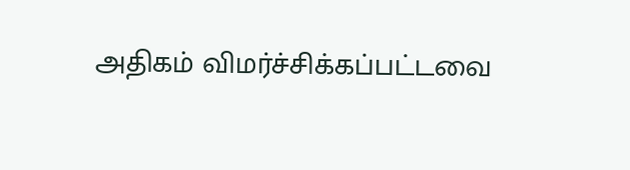அதிகம் விமர்ச்சிக்கப்பட்டவை